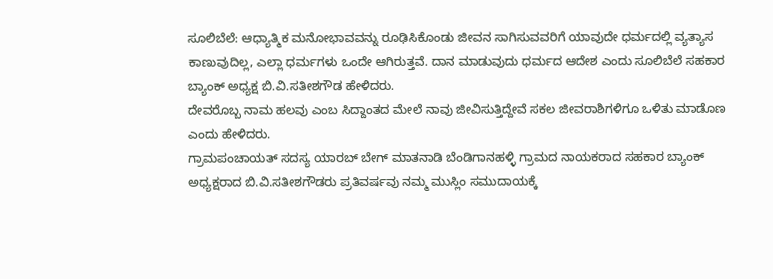ಸೂಲಿಬೆಲೆ: ಆಧ್ಯಾತ್ಮಿಕ ಮನೋಭಾವವನ್ನು ರೂಢಿಸಿಕೊಂಡು ಜೀವನ ಸಾಗಿಸುವವರಿಗೆ ಯಾವುದೇ ಧರ್ಮದಲ್ಲಿ ವ್ಯತ್ಯಾಸ ಕಾಣುವುದಿಲ್ಲ, ಎಲ್ಲಾ ಧರ್ಮಗಳು ಒಂದೇ ಆಗಿರುತ್ತವೆ. ದಾನ ಮಾಡುವುದು ಧರ್ಮದ ಆದೇಶ ಎಂದು ಸೂಲಿಬೆಲೆ ಸಹಕಾರ ಬ್ಯಾಂಕ್ ಅಧ್ಯಕ್ಷ ಬಿ.ವಿ.ಸತೀಶಗೌಡ ಹೇಳಿದರು.
ದೇವರೊಬ್ಬ ನಾಮ ಹಲವು ಎಂಬ ಸಿದ್ದಾಂತದ ಮೇಲೆ ನಾವು ಜೀವಿಸುತ್ತಿದ್ದೇವೆ ಸಕಲ ಜೀವರಾಶಿಗಳಿಗೂ ಒಳಿತು ಮಾಡೊಣ ಎಂದು ಹೇಳಿದರು.
ಗ್ರಾಮಪಂಚಾಯತ್ ಸದಸ್ಯ ಯಾರಬ್ ಬೇಗ್ ಮಾತನಾಡಿ ಬೆಂಡಿಗಾನಹಳ್ಳಿ ಗ್ರಾಮದ ನಾಯಕರಾದ ಸಹಕಾರ ಬ್ಯಾಂಕ್ ಅಧ್ಯಕ್ಷರಾದ ಬಿ.ವಿ.ಸತೀಶಗೌಡರು ಪ್ರತಿವರ್ಷವು ನಮ್ಮ ಮುಸ್ಲಿಂ ಸಮುದಾಯಕ್ಕೆ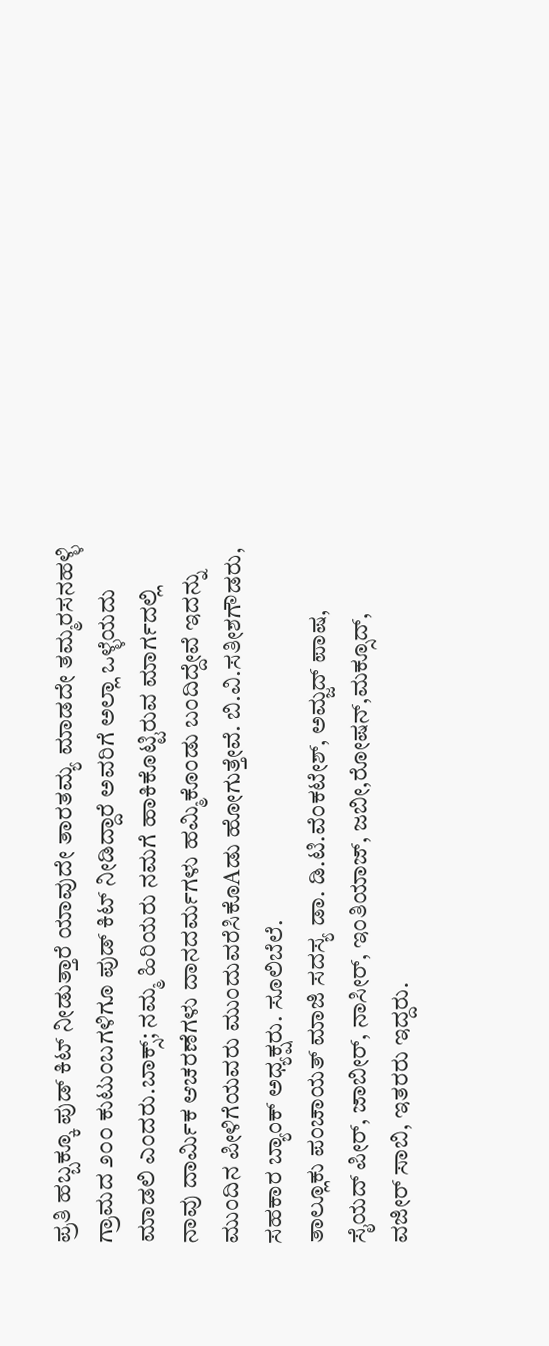ಪ್ರತಿ ಹಬ್ಬಕ್ಕೂ ಪುಡ್ ಕಿಟ್ ನೀಡುತ್ತಾರೆ ಯಾವುದೇ ತಾರತಮ್ಯ ಮಾಡದೇ ತಮ್ಮರಸನಹಳ್ಳಿ ಗ್ರಾಮದ ೨೦೦ ಕುಟುಂಬಗಳಿಗೂ ಪುಡ್ ಕಿಟ್ ನೀಡಿದ್ದಾರೆ ಅವರಿಗೆ ಅಲ್ಲಾ ಒಳ್ಳೆಯದು ಮಾಡಲಿ ಎಂದರು.ಬಾಕ್ಸ್; ನಮ್ಮ ಹಿರಿಯರು ನಮಗೆ ಹಾಕಿಕೊಟ್ಟಿರುವ ಮಾರ್ಗದಲ್ಲಿ ನಾವು ದಾರ್ಮಿಕ ಆಚರಣೆಗಳು ದಾನದರ್ಮಗಳು ಹಮ್ಮಿಕೊಂಡು ಬಂದಿದ್ದೇವೆ ಇದನ್ನು ಮುಂದಿನ ಪೀಳಿಗೆಯವರು ಮುಂದುವರೆಸಿಕೊAಡು ಹೋಗುತ್ತೇವೆ. ಬಿ.ವಿ.ಸತೀಶಗೌಡರು, ಸಹಕಾರ ಬ್ಯಾಂಕ್ ಅಧ್ಯಕ್ಷರು. ಸೂಲಿಬೆಲೆ.
ತಾಲ್ಲೂಕು ಪಂಚಾಯತ್ ಮಾಜಿ ಸದಸ್ಯ ಡಾ. ಡಿ.ಟಿ.ವೆಂಕಟೇಶ್, ಅಮ್ಜದ್ ಪಾಷ, ಸೈಯದ್ ಪೀರ್, ಜಾಬೀರ್, ನಾಸೀರ್, ಇಂತಿಯಾಜ್, ಜಬೀ,ರೋಷನ್,ಮಕ್ಸೂದ್, ವಜೀರ್ ಸಾಬಿ, ಇತರರು ಇದ್ದರು.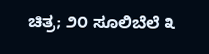ಚಿತ್ರ; ೨೦ ಸೂಲಿಬೆಲೆ ೩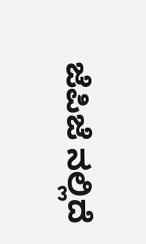ಜೆಪಿಜೆ ನಲ್ಲಿದೆ